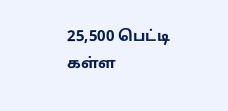25,500 பெட்டி கள்ள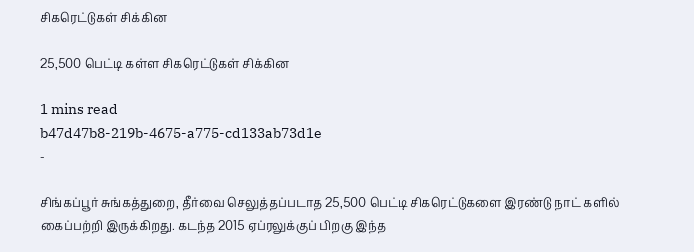சிகரெட்டுகள் சிக்கின

25,500 பெட்டி கள்ள சிகரெட்டுகள் சிக்கின

1 mins read
b47d47b8-219b-4675-a775-cd133ab73d1e
-

சிங்கப்பூர் சுங்கத்துறை, தீர்வை செலுத்தப்படாத 25,500 பெட்டி சிகரெட்டுகளை இரண்டு நாட் களில் கைப்பற்றி இருக்கிறது. கடந்த 2015 ஏப்ரலுக்குப் பிறகு இந்த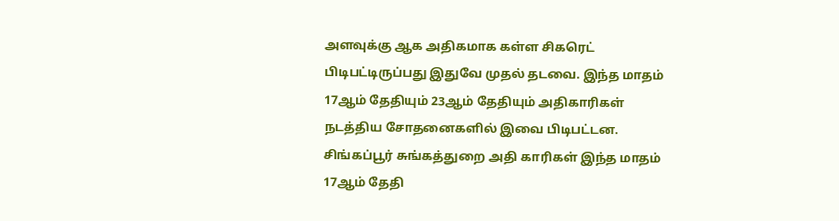அளவுக்கு ஆக அதிகமாக கள்ள சிகரெட் பிடிபட்டிருப்பது இதுவே முதல் தடவை. இந்த மாதம் 17ஆம் தேதியும் 23ஆம் தேதியும் அதிகாரிகள் நடத்திய சோதனைகளில் இவை பிடிபட்டன. சிங்கப்பூர் சுங்கத்துறை அதி காரிகள் இந்த மாதம் 17ஆம் தேதி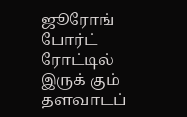ஜூரோங் போர்ட் ரோட்டில் இருக் கும் தளவாடப்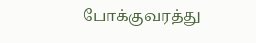போக்குவரத்து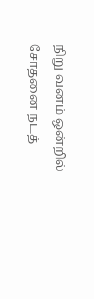நிறு வனம் ஒன்றில் சோதனை நடத்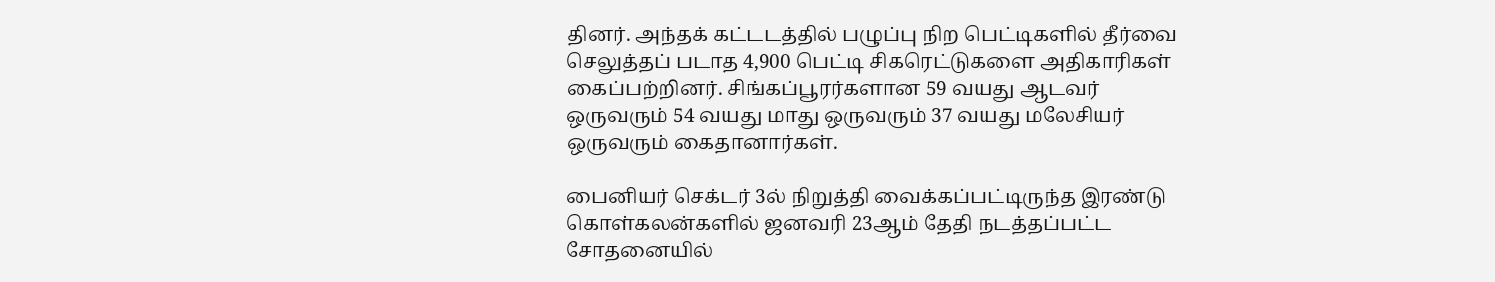தினர். அந்தக் கட்டடத்தில் பழுப்பு நிற பெட்டிகளில் தீர்வை செலுத்தப் படாத 4,900 பெட்டி சிகரெட்டுகளை அதிகாரிகள் கைப்பற்றினர். சிங்கப்பூரர்களான 59 வயது ஆடவர் ஒருவரும் 54 வயது மாது ஒருவரும் 37 வயது மலேசியர் ஒருவரும் கைதானார்கள்.

பைனியர் செக்டர் 3ல் நிறுத்தி வைக்கப்பட்டிருந்த இரண்டு கொள்கலன்களில் ஜனவரி 23ஆம் தேதி நடத்தப்பட்ட சோதனையில்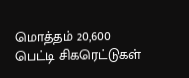மொத்தம் 20,600 பெட்டி சிகரெட்டுகள்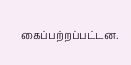கைப்பற்றப்பட்டன.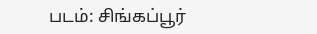படம்: சிங்கப்பூர்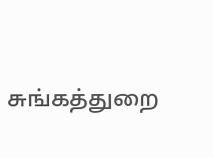சுங்கத்துறை